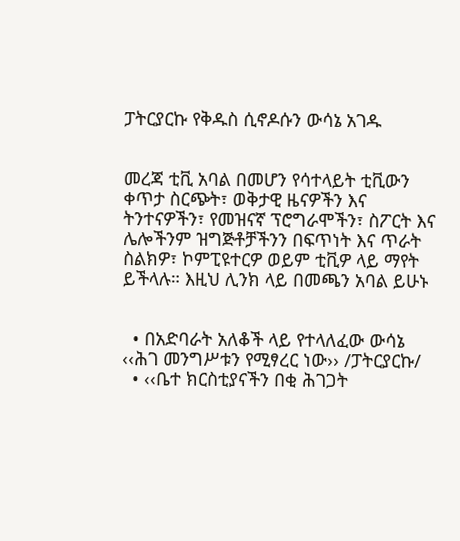ፓትርያርኩ የቅዱስ ሲኖዶሱን ውሳኔ አገዱ


መረጃ ቲቪ አባል በመሆን የሳተላይት ቲቪውን ቀጥታ ስርጭት፣ ወቅታዊ ዜናዎችን እና ትንተናዎችን፣ የመዝናኛ ፕሮግራሞችን፣ ስፖርት እና ሌሎችንም ዝግጅቶቻችንን በፍጥነት እና ጥራት ስልክዎ፣ ኮምፒዩተርዎ ወይም ቲቪዎ ላይ ማየት ይችላሉ። እዚህ ሊንክ ላይ በመጫን አባል ይሁኑ


  • በአድባራት አለቆች ላይ የተላለፈው ውሳኔ ‹‹ሕገ መንግሥቱን የሚፃረር ነው›› /ፓትርያርኩ/
  • ‹‹ቤተ ክርስቲያናችን በቂ ሕገጋት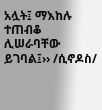አሏት፤ ማእከሉ ተጠብቆ ሊሠራባቸው ይገባል፤›› /ሲኖዶስ/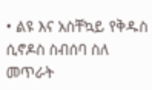• ልዩ እና አስቸኳይ የቅዱስ ሲኖዶስ ስብሰባ ስለ መጥራት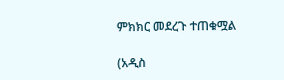ምክክር መደረጉ ተጠቁሟል

(አዲስ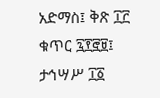አድማስ፤ ቅጽ ፲፫ ቁጥር ፯፻፸፱፤ ታኅሣሥ ፲፩